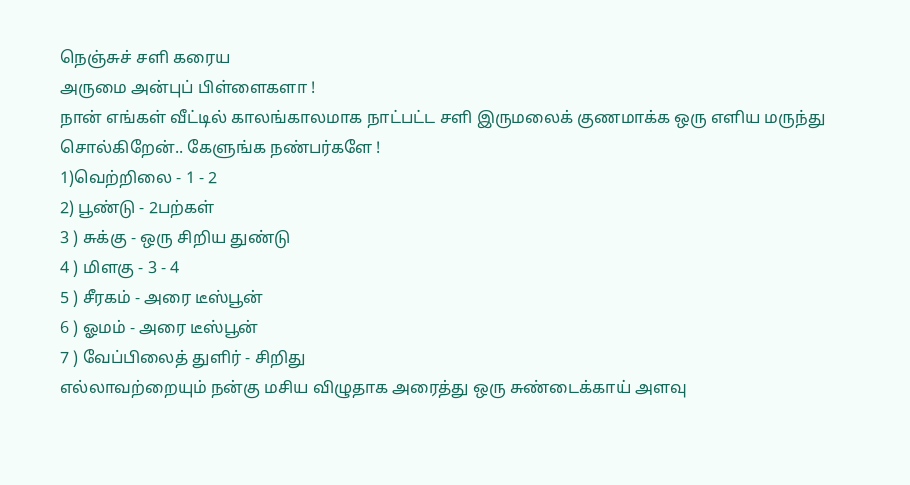நெஞ்சுச் சளி கரைய
அருமை அன்புப் பிள்ளைகளா !
நான் எங்கள் வீட்டில் காலங்காலமாக நாட்பட்ட சளி இருமலைக் குணமாக்க ஒரு எளிய மருந்து சொல்கிறேன்.. கேளுங்க நண்பர்களே !
1)வெற்றிலை - 1 - 2
2) பூண்டு - 2பற்கள்
3 ) சுக்கு - ஒரு சிறிய துண்டு
4 ) மிளகு - 3 - 4
5 ) சீரகம் - அரை டீஸ்பூன்
6 ) ஓமம் - அரை டீஸ்பூன்
7 ) வேப்பிலைத் துளிர் - சிறிது
எல்லாவற்றையும் நன்கு மசிய விழுதாக அரைத்து ஒரு சுண்டைக்காய் அளவு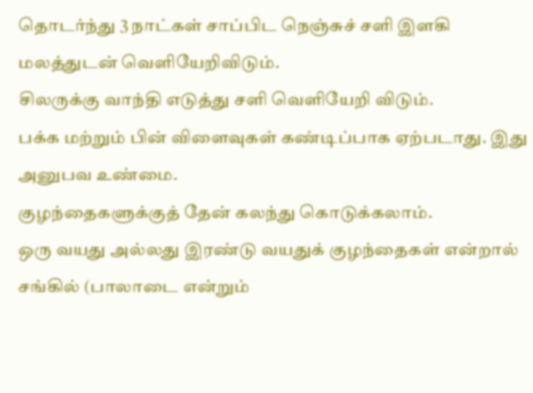தொடர்ந்து 3 நாட்கள் சாப்பிட நெஞ்சுச் சளி இளகி மலத்துடன் வெளியேறிவிடும்.
சிலருக்கு வாந்தி எடுத்து சளி வெளியேறி விடும்.
பக்க மற்றும் பின் விளைவுகள் கண்டிப்பாக ஏற்படாது. இது அனுபவ உண்மை.
குழந்தைகளுக்குத் தேன் கலந்து கொடுக்கலாம்.
ஒரு வயது அல்லது இரண்டு வயதுக் குழந்தைகள் என்றால் சங்கில் (பாலாடை என்றும்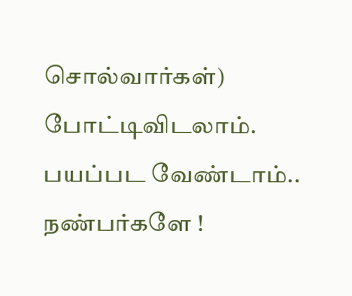சொல்வார்கள்) போட்டிவிடலாம்.
பயப்பட வேண்டாம்.. நண்பர்களே !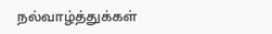நல்வாழ்த்துக்கள்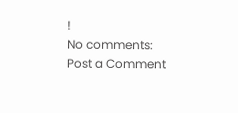!
No comments:
Post a Comment